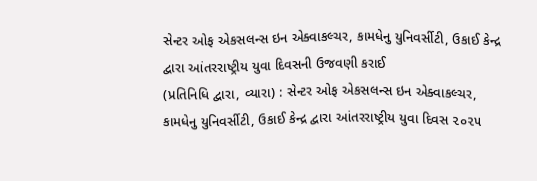સેન્ટર ઓફ એકસલન્સ ઇન એક્વાકલ્ચર, કામધેનુ યુનિવર્સીટી, ઉકાઈ કેન્દ્ર દ્વારા આંતરરાષ્ટ્રીય યુવા દિવસની ઉજવણી કરાઈ
(પ્રતિનિધિ દ્વારા, વ્યારા) : સેન્ટર ઓફ એકસલન્સ ઇન એક્વાકલ્ચર, કામધેનુ યુનિવર્સીટી, ઉકાઈ કેન્દ્ર દ્વારા આંતરરાષ્ટ્રીય યુવા દિવસ ૨૦૨૫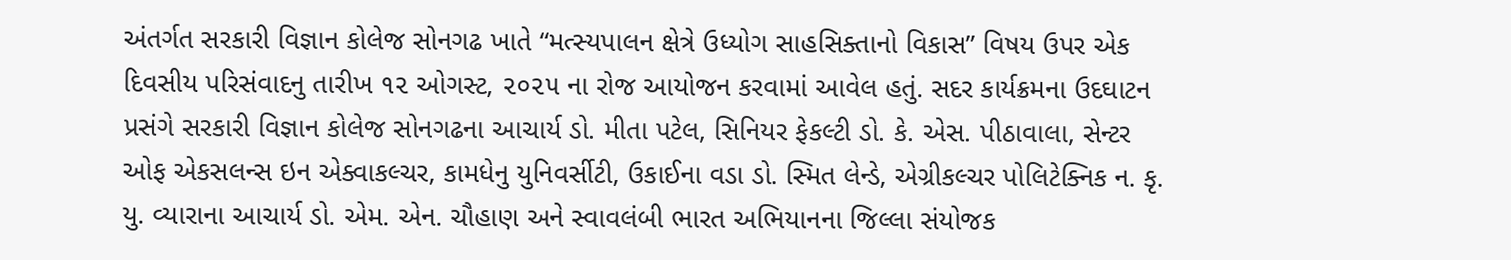અંતર્ગત સરકારી વિજ્ઞાન કોલેજ સોનગઢ ખાતે “મત્સ્યપાલન ક્ષેત્રે ઉધ્યોગ સાહસિક્તાનો વિકાસ” વિષય ઉપર એક દિવસીય પરિસંવાદનુ તારીખ ૧૨ ઓગસ્ટ, ૨૦૨૫ ના રોજ આયોજન કરવામાં આવેલ હતું. સદર કાર્યક્રમના ઉદઘાટન પ્રસંગે સરકારી વિજ્ઞાન કોલેજ સોનગઢના આચાર્ય ડો. મીતા પટેલ, સિનિયર ફેકલ્ટી ડો. કે. એસ. પીઠાવાલા, સેન્ટર ઓફ એકસલન્સ ઇન એક્વાકલ્ચર, કામધેનુ યુનિવર્સીટી, ઉકાઈના વડા ડો. સ્મિત લેન્ડે, એગ્રીકલ્ચર પોલિટેક્નિક ન. કૃ. યુ. વ્યારાના આચાર્ય ડો. એમ. એન. ચૌહાણ અને સ્વાવલંબી ભારત અભિયાનના જિલ્લા સંયોજક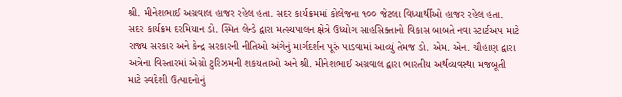શ્રી. મીનેશભાઈ અગ્રવાલ હાજર રહેલ હતા. સદર કાર્યક્રમમાં કોલેજના ૧૦૦ જેટલા વિધ્યાર્થીઓ હાજર રહેલ હતા. સદર કાર્યક્રમ દરમિયાન ડો. સ્મિત લેન્ડે દ્વારા મત્સ્યપાલન ક્ષેત્રે ઉધ્યોગ સાહસિક્તાનો વિકાસ બાબતે નવા સ્ટાર્ટઅપ માટે રાજ્ય સરકાર અને કેન્દ્ર સરકારની નીતિઓ અંગેનું માર્ગદર્શન પૂરું પાડવામાં આવ્યું તેમજ ડો. એમ. એન. ચૌહાણ દ્વારા અત્રેના વિસ્તારમાં એગ્રો ટુરિઝમની શકયતાઓ અને શ્રી. મીનેશભાઈ અગ્રવાલ દ્વારા ભારતીય અર્થવ્યવસ્થા મજબૂતી માટે સ્વદેશી ઉત્પાદનોનું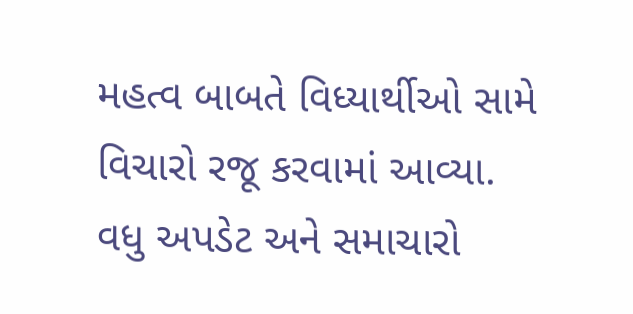મહત્વ બાબતે વિધ્યાર્થીઓ સામે વિચારો રજૂ કરવામાં આવ્યા.
વધુ અપડેટ અને સમાચારો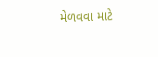મેળવવા માટે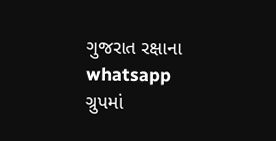ગુજરાત રક્ષાના whatsapp ગ્રુપમાં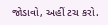જોડાવો, અહીં ટચ કરો.